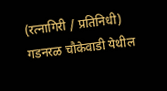(रत्नागिरी / प्रतिनिधी)
गडनरळ चौकेवाडी येथील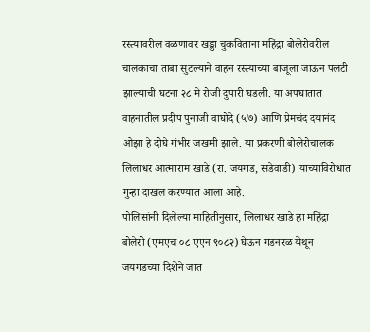रस्त्यावरील वळणावर खड्डा चुकविताना महिंद्रा बोलेरोवरील चालकाचा ताबा सुटल्याने वाहन रस्त्याच्या बाजूला जाऊन पलटी झाल्याची घटना २८ मे रोजी दुपारी घडली. या अपघातात वाहनातील प्रदीप पुनाजी वाघोदे (५७) आणि प्रेमचंद दयानंद ओझा हे दोघे गंभीर जखमी झाले. या प्रकरणी बोलेरोचालक लिलाधर आत्माराम खाडे (रा. जयगड, सडेवाडी) याच्याविरोधात गुन्हा दाखल करण्यात आला आहे.
पोलिसांनी दिलेल्या माहितीनुसार, लिलाधर खाडे हा महिंद्रा बोलेरो (एमएच ०८ एएन ९०८२) घेऊन गडनरळ येथून जयगडच्या दिशेने जात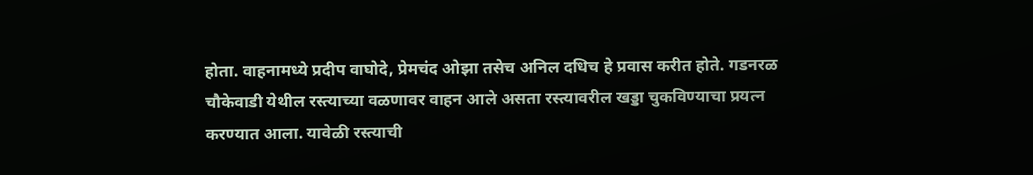होता. वाहनामध्ये प्रदीप वाघोदे, प्रेमचंद ओझा तसेच अनिल दधिच हे प्रवास करीत होते. गडनरळ चौकेवाडी येथील रस्त्याच्या वळणावर वाहन आले असता रस्त्यावरील खड्डा चुकविण्याचा प्रयत्न करण्यात आला. यावेळी रस्त्याची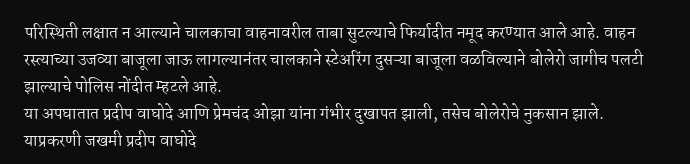परिस्थिती लक्षात न आल्याने चालकाचा वाहनावरील ताबा सुटल्याचे फिर्यादीत नमूद करण्यात आले आहे. वाहन रस्त्याच्या उजव्या बाजूला जाऊ लागल्यानंतर चालकाने स्टेअरिंग दुसऱ्या बाजूला वळविल्याने बोलेरो जागीच पलटी झाल्याचे पोलिस नोंदीत म्हटले आहे.
या अपघातात प्रदीप वाघोदे आणि प्रेमचंद ओझा यांना गंभीर दुखापत झाली, तसेच बोलेरोचे नुकसान झाले. याप्रकरणी जखमी प्रदीप वाघोदे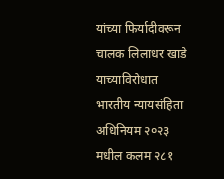यांच्या फिर्यादीवरून चालक लिलाधर खाडे याच्याविरोधात भारतीय न्यायसंहिता अधिनियम २०२३ मधील कलम २८१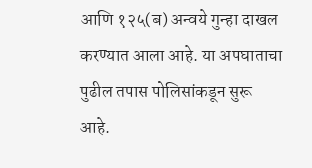आणि १२५(ब) अन्वये गुन्हा दाखल करण्यात आला आहे. या अपघाताचा पुढील तपास पोलिसांकडून सुरू आहे.